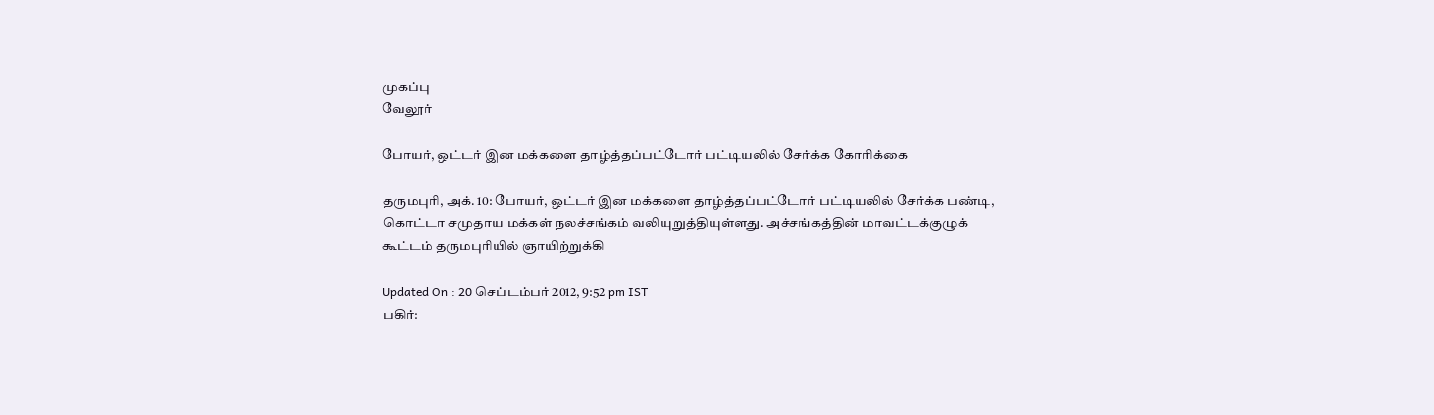முகப்பு
வேலூர்

போயர், ஒட்டர் இன மக்களை தாழ்த்தப்பட்டோர் பட்டியலில் சேர்க்க கோரிக்கை

தருமபுரி, அக். 10: போயர், ஒட்டர் இன மக்களை தாழ்த்தப்பட்டோர் பட்டியலில் சேர்க்க பண்டி, கொட்டா சமுதாய மக்கள் நலச்சங்கம் வலியுறுத்தியுள்ளது. அச்சங்கத்தின் மாவட்டக்குழுக் கூட்டம் தருமபுரியில் ஞாயிற்றுக்கி

Updated On : 20 செப்டம்பர் 2012, 9:52 pm IST
பகிர்: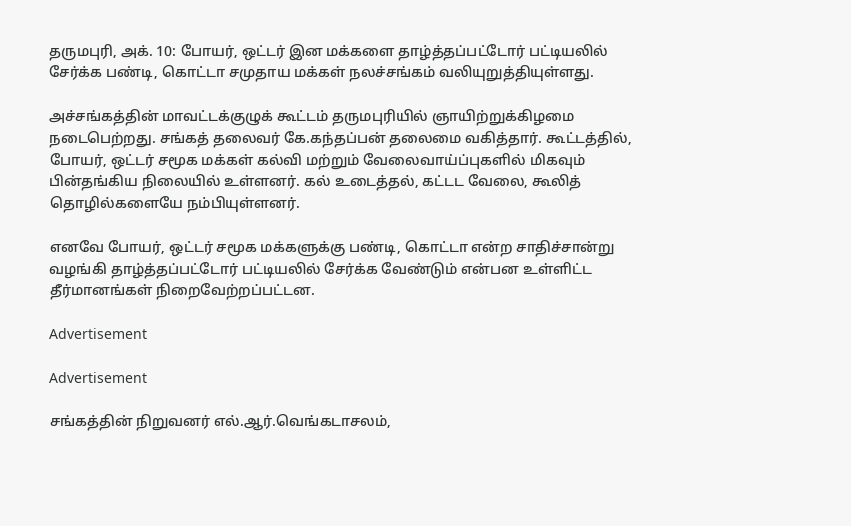தருமபுரி, அக். 10: போயர், ஒட்டர் இன மக்களை தாழ்த்தப்பட்டோர் பட்டியலில் சேர்க்க பண்டி, கொட்டா சமுதாய மக்கள் நலச்சங்கம் வலியுறுத்தியுள்ளது.

அச்சங்கத்தின் மாவட்டக்குழுக் கூட்டம் தருமபுரியில் ஞாயிற்றுக்கிழமை நடைபெற்றது. சங்கத் தலைவர் கே.கந்தப்பன் தலைமை வகித்தார். கூட்டத்தில், போயர், ஒட்டர் சமூக மக்கள் கல்வி மற்றும் வேலைவாய்ப்புகளில் மிகவும் பின்தங்கிய நிலையில் உள்ளனர். கல் உடைத்தல், கட்டட வேலை, கூலித் தொழில்களையே நம்பியுள்ளனர்.

எனவே போயர், ஒட்டர் சமூக மக்களுக்கு பண்டி, கொட்டா என்ற சாதிச்சான்று வழங்கி தாழ்த்தப்பட்டோர் பட்டியலில் சேர்க்க வேண்டும் என்பன உள்ளிட்ட தீர்மானங்கள் நிறைவேற்றப்பட்டன.

Advertisement

Advertisement

சங்கத்தின் நிறுவனர் எல்.ஆர்.வெங்கடாசலம்,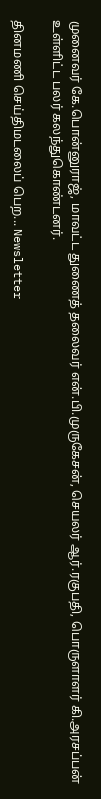முனைவர் கே.பொன்னுராஜ், மாவட்ட துணைத் தலைவர் என்.பி.முருகேசன், செயலர் ஆர்.ரகுபதி, பொருளாளர் கி.அரசப்பன் உள்ளிட்ட பலர் கலந்துகொண்டனர்.

தினமணி செய்திமடலைப் பெற... Newsletter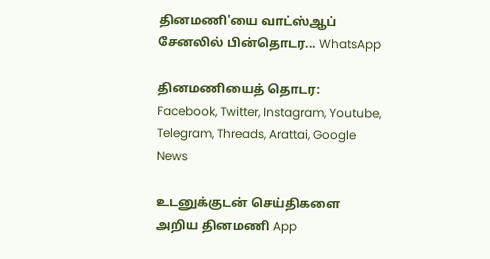தினமணி'யை வாட்ஸ்ஆப் சேனலில் பின்தொடர... WhatsApp

தினமணியைத் தொடர: Facebook, Twitter, Instagram, Youtube, Telegram, Threads, Arattai, Google News

உடனுக்குடன் செய்திகளை அறிய தினமணி App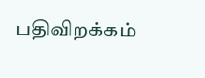பதிவிறக்கம்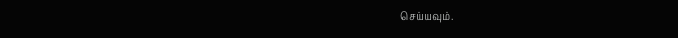செய்யவும்.